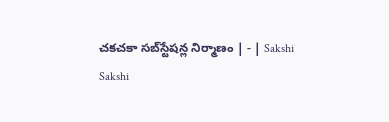చకచకా సబ్‌స్టేషన్ల నిర్మాణం | - | Sakshi
Sakshi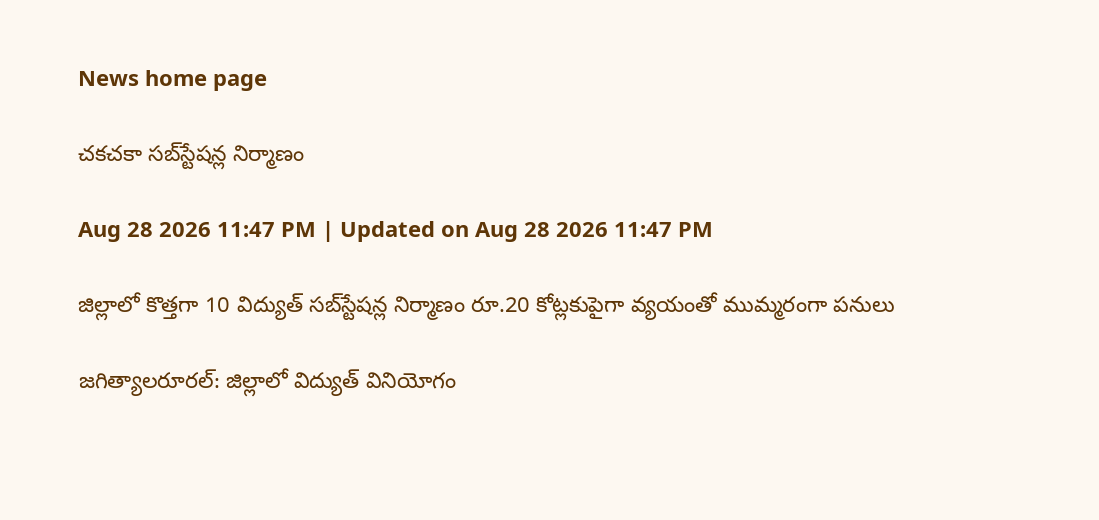News home page

చకచకా సబ్‌స్టేషన్ల నిర్మాణం

Aug 28 2026 11:47 PM | Updated on Aug 28 2026 11:47 PM

జిల్లాలో కొత్తగా 10 విద్యుత్‌ సబ్‌స్టేషన్ల నిర్మాణం రూ.20 కోట్లకుపైగా వ్యయంతో ముమ్మరంగా పనులు

జగిత్యాలరూరల్‌: జిల్లాలో విద్యుత్‌ వినియోగం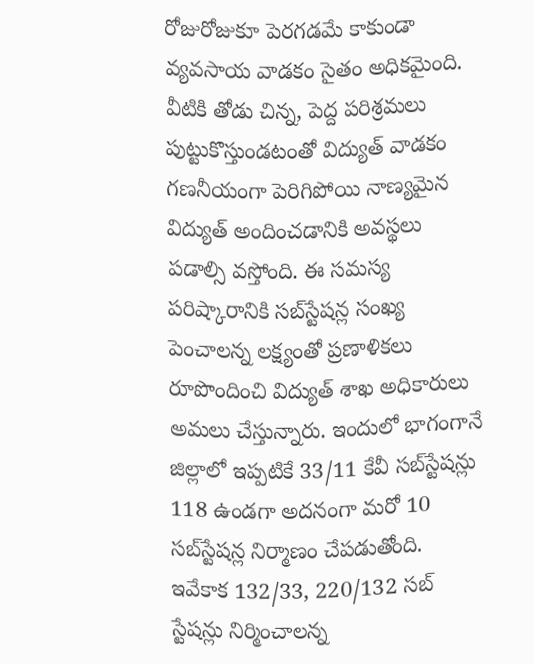రోజురోజుకూ పెరగడమే కాకుండా వ్యవసాయ వాడకం సైతం అధికమైంది. వీటికి తోడు చిన్న, పెద్ద పరిశ్రమలు పుట్టుకొస్తుండటంతో విద్యుత్‌ వాడకం గణనీయంగా పెరిగిపోయి నాణ్యమైన విద్యుత్‌ అందించడానికి అవస్థలు పడాల్సి వస్తోంది. ఈ సమస్య పరిష్కారానికి సబ్‌స్టేషన్ల సంఖ్య పెంచాలన్న లక్ష్యంతో ప్రణాళికలు రూపొందించి విద్యుత్‌ శాఖ అధికారులు అమలు చేస్తున్నారు. ఇందులో భాగంగానే జిల్లాలో ఇప్పటికే 33/11 కేవీ సబ్‌స్టేషన్లు 118 ఉండగా అదనంగా మరో 10 సబ్‌స్టేషన్ల నిర్మాణం చేపడుతోంది. ఇవేకాక 132/33, 220/132 సబ్‌ స్టేషన్లు నిర్మించాలన్న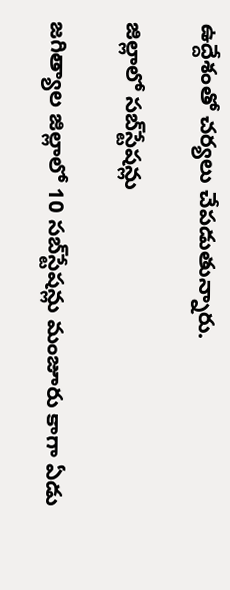ఉద్దేశంతో చర్యలు చేపడుతున్నారు.

జిల్లాలో సబ్‌స్టేషన్లు

జగిత్యాల జిల్లాలో 10 సబ్‌స్టేషన్లు మంజూరు కాగా ఏడు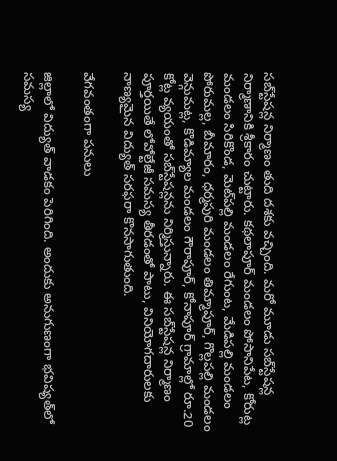సబ్‌స్టేషన్ల నిర్మాణం తుది దశకు వచ్చింది. మరో మూడు సబ్‌స్టేషన్ల నిర్మాణానికి శ్రీకారం చుట్టారు. కథలాపూర్‌ మండలం పోసానిపేట, కోరుట్ల మండలం సిరికొండ, మెట్‌పల్లి మండలం రేగుంట, మేడిపల్లి మండలం పోరుమల్ల, బీమారం, ధర్మపురి మండలం తిమ్మాపూర్‌, గొల్లపల్లి మండలం వెన్గుమట్ల, కొడిమ్యాల మండలం గౌరాపూర్‌, కోనాపూర్‌ గ్రామాల్లో రూ.20 కోట్ల వ్యయంతో సబ్‌స్టేషన్లను నిర్మిస్తున్నారు. ఈ సబ్‌స్టేషన్ల నిర్మాణం పూర్తయితే లోవోల్టేజీ సమస్య తీరడంతో పాటు, వినియోగదారులకు నాణ్యమైన విద్యుత్‌ సరఫరా కొనసాగుతుంది.

వేగవంతంగా పనులు

జిల్లాలో విద్యుత్‌ వాడకం పెరిగింది. అందుకు అనుగుణంగా భవిష్యత్‌లో సమస్య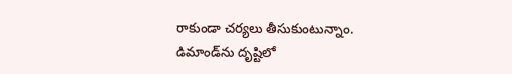రాకుండా చర్యలు తీసుకుంటున్నాం. డిమాండ్‌ను దృష్టిలో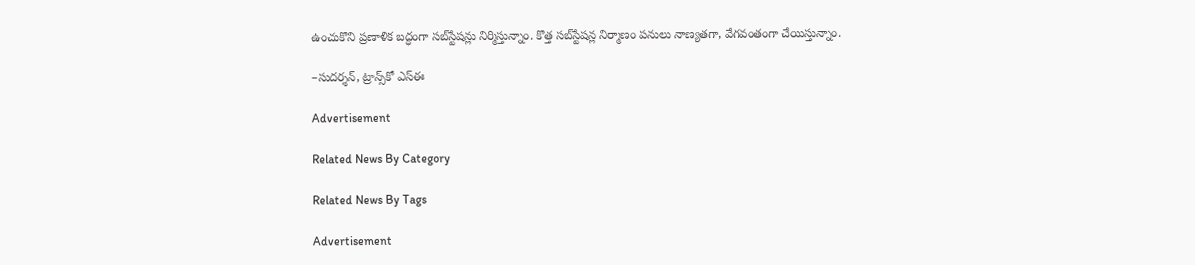ఉంచుకొని ప్రణాళిక బద్ధంగా సబ్‌స్టేషన్లు నిర్మిస్తున్నాం. కొత్త సబ్‌స్టేషన్ల నిర్మాణం పనులు నాణ్యతగా, వేగవంతంగా చేయిస్తున్నాం.

–సుదర్శన్‌, ట్రాన్స్‌కో ఎస్‌ఈ

Advertisement

Related News By Category

Related News By Tags

Advertisement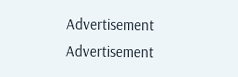Advertisement
Advertisement